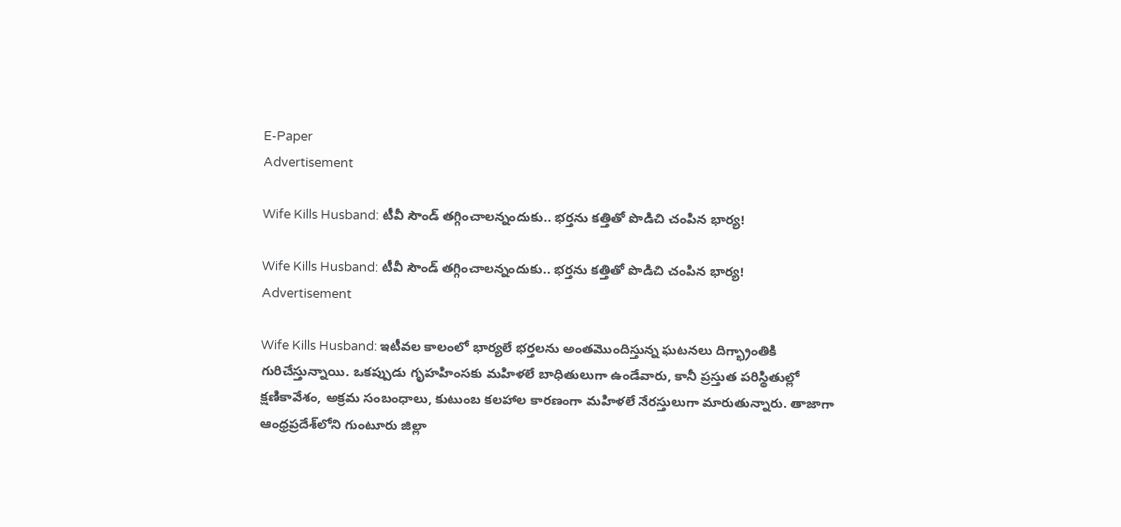E-Paper
Advertisement

Wife Kills Husband: టీవీ సౌండ్‌ తగ్గించాలన్నందుకు.. భర్తను కత్తితో పొడిచి చంపిన భార్య!

Wife Kills Husband: టీవీ సౌండ్‌ తగ్గించాలన్నందుకు.. భర్తను కత్తితో పొడిచి చంపిన భార్య!
Advertisement

Wife Kills Husband: ఇటీవల కాలంలో భార్యలే భర్తలను అంతమొందిస్తున్న ఘ‌ట‌న‌లు దిగ్భ్రాంతికి గురిచేస్తున్నాయి. ఒకప్పుడు గృహహింసకు మహిళలే బాధితులుగా ఉండేవారు, కానీ ప్రస్తుత పరిస్థితుల్లో క్షణికావేశం, అక్రమ సంబంధాలు, కుటుంబ కలహాల కారణంగా మహిళలే నేరస్తులుగా మారుతున్నారు. తాజాగా ఆంధ్రప్రదేశ్‌లోని గుంటూరు జిల్లా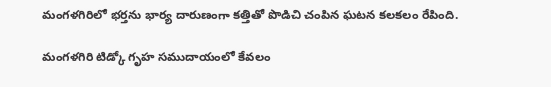మంగళగిరిలో భ‌ర్త‌ను భార్య దారుణంగా కత్తితో పొడిచి చంపిన ఘటన క‌ల‌క‌లం రేపింది.

మంగళగిరి టిడ్కో గృహ సముదాయంలో కేవలం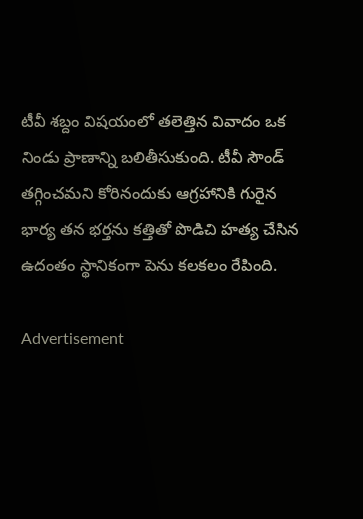టీవీ శబ్దం విషయంలో తలెత్తిన వివాదం ఒక నిండు ప్రాణాన్ని బలితీసుకుంది. టీవీ సౌండ్ తగ్గించమని కోరినందుకు ఆగ్రహానికి గురైన భార్య తన భర్తను కత్తితో పొడిచి హత్య చేసిన ఉదంతం స్థానికంగా పెను కలకలం రేపింది.

Advertisement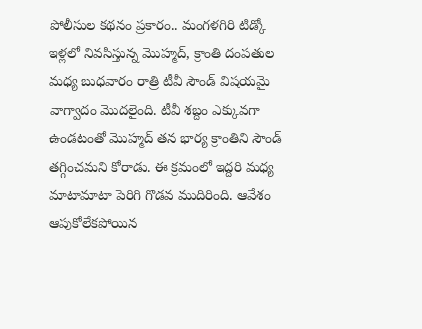పోలీసుల కథనం ప్రకారం.. మంగళగిరి టిడ్కో ఇళ్లలో నివసిస్తున్న మొహ్మద్, క్రాంతి దంపతుల మధ్య బుధవారం రాత్రి టీవీ సౌండ్ విషయమై వాగ్వాదం మొదలైంది. టీవీ శబ్దం ఎక్కువగా ఉండటంతో మొహ్మద్ తన భార్య క్రాంతిని సౌండ్ తగ్గించమని కోరాడు. ఈ క్రమంలో ఇద్దరి మధ్య మాటామాటా పెరిగి గొడవ ముదిరింది. ఆవేశం ఆపుకోలేకపోయిన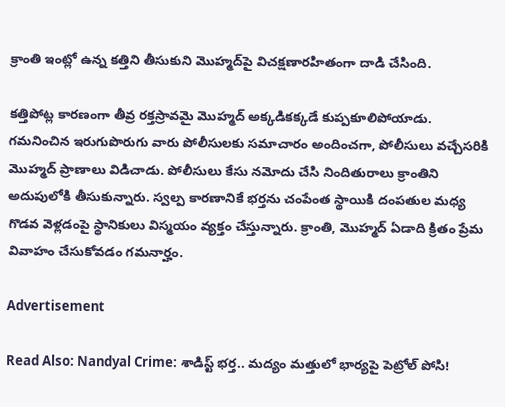క్రాంతి ఇంట్లో ఉన్న కత్తిని తీసుకుని మొహ్మద్‌పై విచక్షణారహితంగా దాడి చేసింది.

కత్తిపోట్ల కారణంగా తీవ్ర రక్తస్రావమై మొహ్మద్ అక్కడికక్కడే కుప్పకూలిపోయాడు. గమనించిన ఇరుగుపొరుగు వారు పోలీసులకు సమాచారం అందించగా, పోలీసులు వచ్చేసరికి మొహ్మద్ ప్రాణాలు విడిచాడు. పోలీసులు కేసు నమోదు చేసి నిందితురాలు క్రాంతిని అదుపులోకి తీసుకున్నారు. స్వల్ప కారణానికే భర్తను చంపేంత స్థాయికి దంపతుల మధ్య గొడవ వెళ్లడంపై స్థానికులు విస్మయం వ్యక్తం చేస్తున్నారు. క్రాంతి, మొహ్మద్ ఏడాది క్రితం ప్రేమ వివాహం చేసుకోవడం గమనార్హం.

Advertisement

Read Also: Nandyal Crime: శాడిస్ట్ భర్త.. మద్యం మత్తులో భార్యపై పెట్రోల్ పోసి!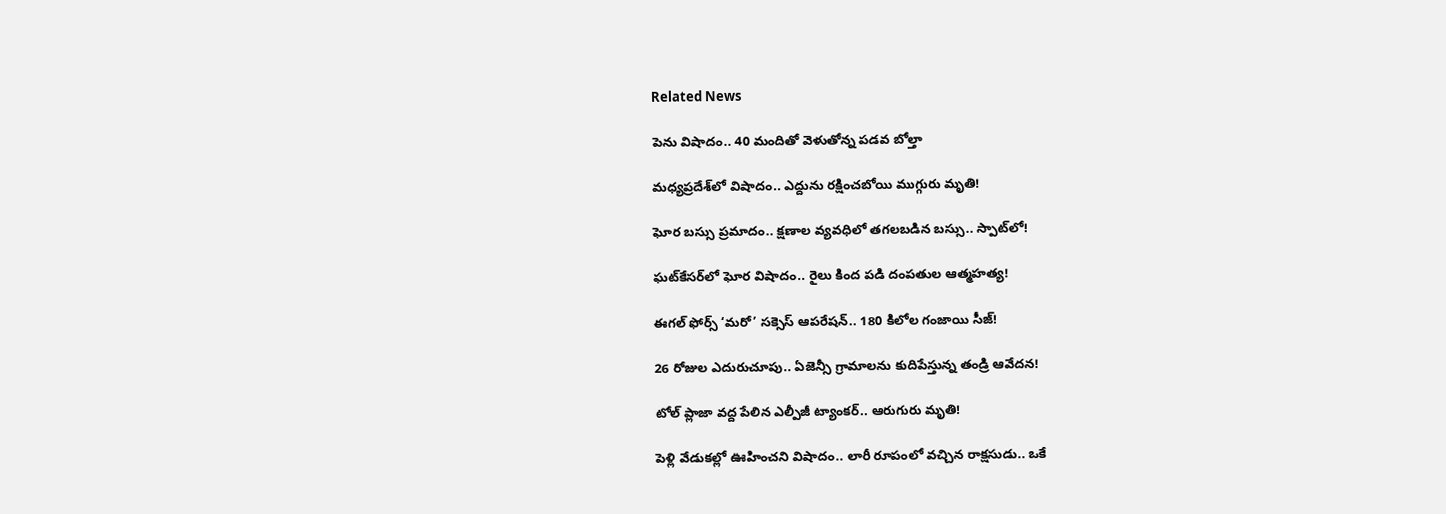Related News

పెను విషాదం.. 40 మందితో వెళుతోన్న ప‌డ‌వ బోల్తా

మధ్యప్రదేశ్‌లో విషాదం.. ఎద్దును రక్షించబోయి ముగ్గురు మృతి!

ఘోర బస్సు ప్రమాదం.. క్షణాల వ్యవధిలో తగలబడిన బస్సు.. స్పాట్‌లో!

ఘట్‌కేసర్‌లో ఘోర విషాదం.. రైలు కింద పడి దంపతుల ఆత్మహత్య!

ఈగల్ ఫోర్స్ ‘మరో’ సక్సెస్ ఆపరేషన్.. 180 కిలోల గంజాయి సీజ్!

26 రోజుల ఎదురుచూపు.. ఏజెన్సీ గ్రామాలను కుదిపేస్తున్న తండ్రి ఆవేదన!

టోల్ ప్లాజా వద్ద పేలిన ఎల్పీజీ ట్యాంకర్.. ఆరుగురు మృతి!

పెళ్లి వేడుకల్లో ఊహించని విషాదం.. లారీ రూపంలో వచ్చిన రాక్షసుడు.. ఒకే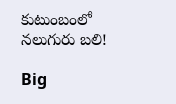కుటుంబంలో నలుగురు బలి!

Big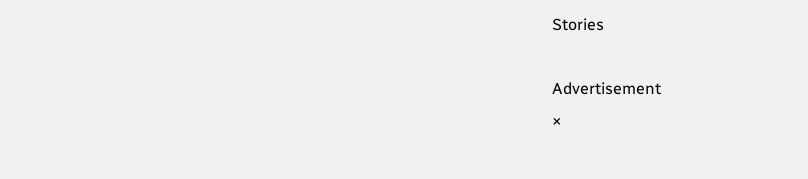Stories

Advertisement
×